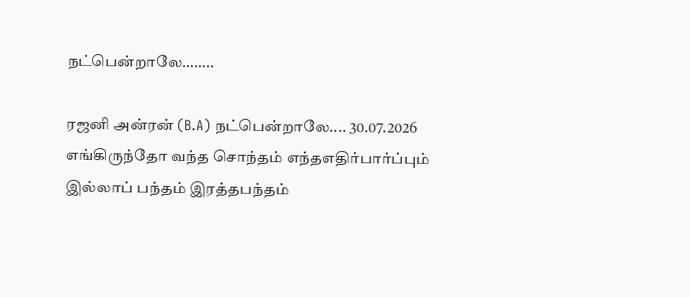நட்பென்றாலே……..

ரஜனி அன்ரன் (B.A) நட்பென்றாலே.... 30.07.2026 எங்கிருந்தோ வந்த சொந்தம் எந்தஎதிர்பார்ப்பும் இல்லாப் பந்தம் இரத்தபந்தம்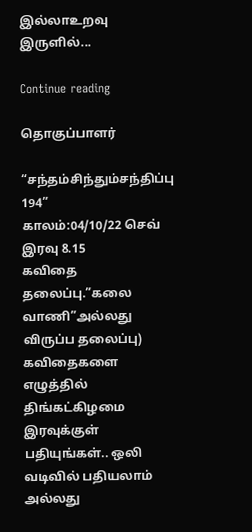இல்லாஉறவு இருளில்...

Continue reading

தொகுப்பாளர்

“சந்தம்சிந்தும்சந்திப்பு 194”
காலம்:04/10/22 செவ் இரவு 8.15
கவிதை தலைப்பு.”கலை வாணி”அல்லது விருப்ப தலைப்பு)
கவிதைகளை எழுத்தில் திங்கட்கிழமை இரவுக்குள் பதியுங்கள்.. ஒலி வடிவில் பதியலாம் அல்லது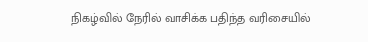நிகழ்வில் நேரில் வாசிக்க பதிந்த வரிசையில்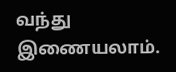வந்து இணையலாம்.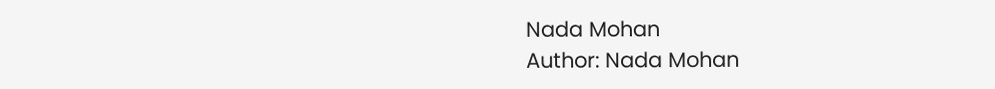Nada Mohan
Author: Nada Mohan